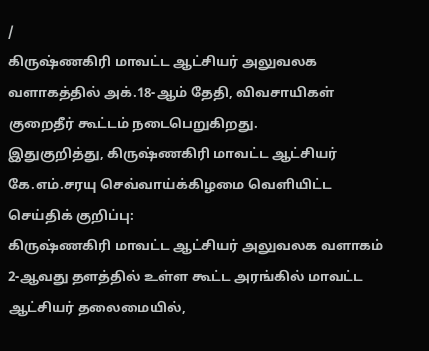/
கிருஷ்ணகிரி மாவட்ட ஆட்சியர் அலுவலக வளாகத்தில் அக்.18-ஆம் தேதி, விவசாயிகள் குறைதீர் கூட்டம் நடைபெறுகிறது.
இதுகுறித்து, கிருஷ்ணகிரி மாவட்ட ஆட்சியர் கே.எம்.சரயு செவ்வாய்க்கிழமை வெளியிட்ட செய்திக் குறிப்பு:
கிருஷ்ணகிரி மாவட்ட ஆட்சியர் அலுவலக வளாகம் 2-ஆவது தளத்தில் உள்ள கூட்ட அரங்கில் மாவட்ட ஆட்சியர் தலைமையில்,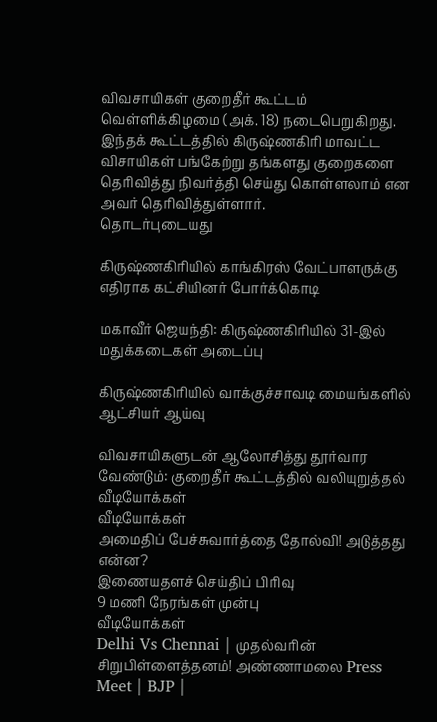விவசாயிகள் குறைதீர் கூட்டம் வெள்ளிக்கிழமை (அக். 18) நடைபெறுகிறது.
இந்தக் கூட்டத்தில் கிருஷ்ணகிரி மாவட்ட விசாயிகள் பங்கேற்று தங்களது குறைகளை தெரிவித்து நிவர்த்தி செய்து கொள்ளலாம் என அவர் தெரிவித்துள்ளார்.
தொடர்புடையது

கிருஷ்ணகிரியில் காங்கிரஸ் வேட்பாளருக்கு எதிராக கட்சியினர் போர்க்கொடி

மகாவீர் ஜெயந்தி: கிருஷ்ணகிரியில் 31-இல் மதுக்கடைகள் அடைப்பு

கிருஷ்ணகிரியில் வாக்குச்சாவடி மையங்களில் ஆட்சியர் ஆய்வு

விவசாயிகளுடன் ஆலோசித்து தூர்வார வேண்டும்: குறைதீர் கூட்டத்தில் வலியுறுத்தல்
வீடியோக்கள்
வீடியோக்கள்
அமைதிப் பேச்சுவார்த்தை தோல்வி! அடுத்தது என்ன?
இணையதளச் செய்திப் பிரிவு
9 மணி நேரங்கள் முன்பு
வீடியோக்கள்
Delhi Vs Chennai | முதல்வரின் சிறுபிள்ளைத்தனம்! அண்ணாமலை Press Meet | BJP |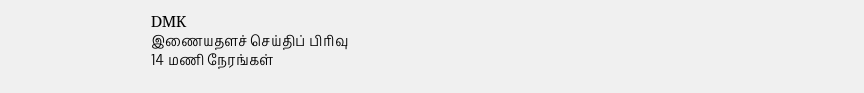DMK
இணையதளச் செய்திப் பிரிவு
14 மணி நேரங்கள்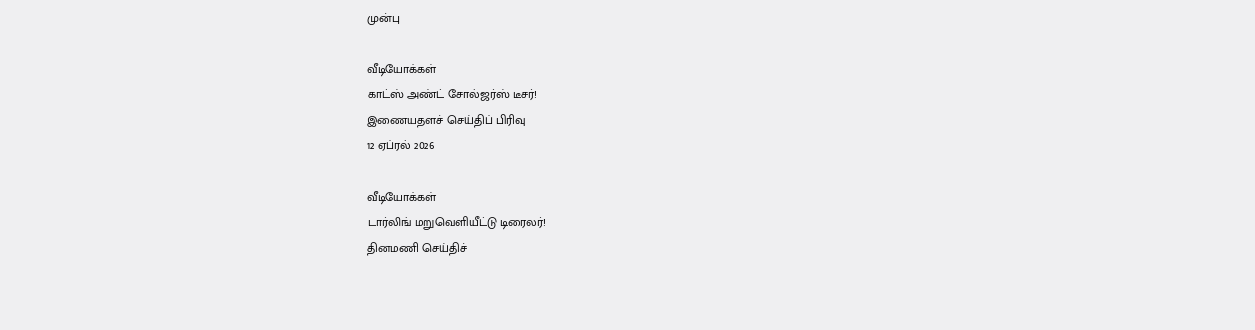முன்பு

வீடியோக்கள்
காட்ஸ் அண்ட் சோல்ஜர்ஸ் டீசர்!
இணையதளச் செய்திப் பிரிவு
12 ஏப்ரல் 2026

வீடியோக்கள்
டார்லிங் மறுவெளியீட்டு டிரைலர்!
தினமணி செய்திச்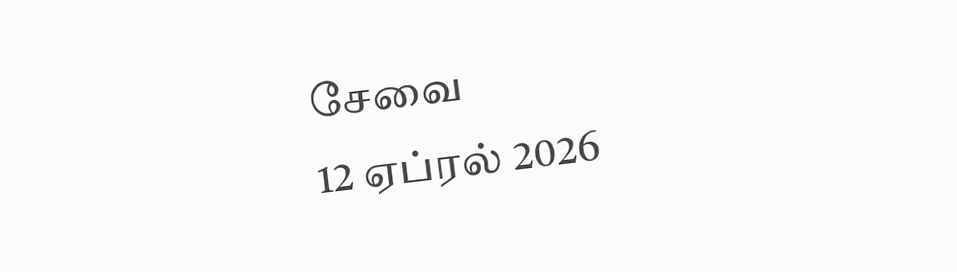சேவை
12 ஏப்ரல் 2026